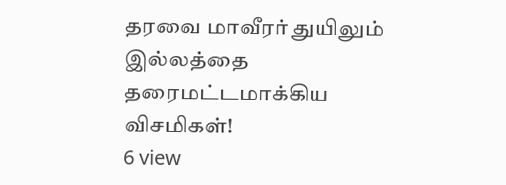தரவை மாவீரர் துயிலும் இல்லத்தை தரைமட்டமாக்கிய விசமிகள்!
6 view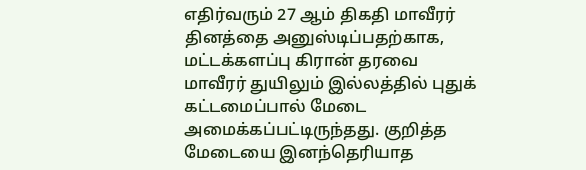எதிர்வரும் 27 ஆம் திகதி மாவீரர் தினத்தை அனுஸ்டிப்பதற்காக, மட்டக்களப்பு கிரான் தரவை மாவீரர் துயிலும் இல்லத்தில் புதுக் கட்டமைப்பால் மேடை அமைக்கப்பட்டிருந்தது. குறித்த மேடையை இனந்தெரியாத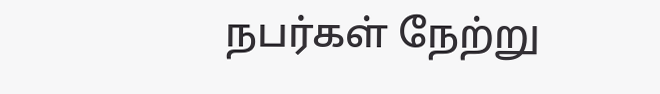நபர்கள் நேற்று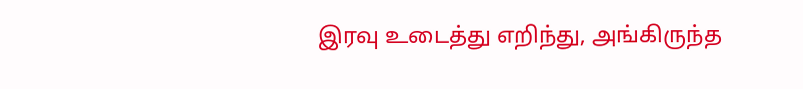இரவு உடைத்து எறிந்து, அங்கிருந்த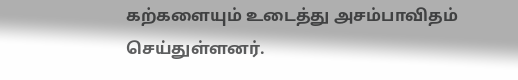கற்களையும் உடைத்து அசம்பாவிதம் செய்துள்ளனர்.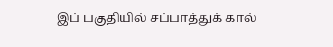இப் பகுதியில் சப்பாத்துக் கால்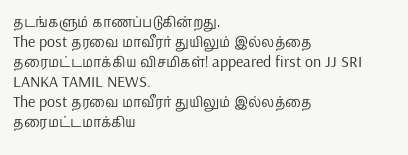தடங்களும் காணப்படுகின்றது.
The post தரவை மாவீரர் துயிலும் இல்லத்தை தரைமட்டமாக்கிய விசமிகள்! appeared first on JJ SRI LANKA TAMIL NEWS.
The post தரவை மாவீரர் துயிலும் இல்லத்தை தரைமட்டமாக்கிய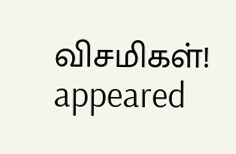விசமிகள்! appeared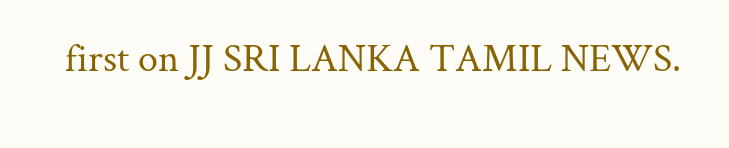first on JJ SRI LANKA TAMIL NEWS.